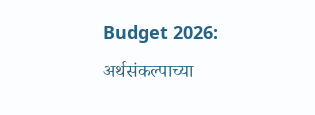Budget 2026: अर्थसंकल्पाच्या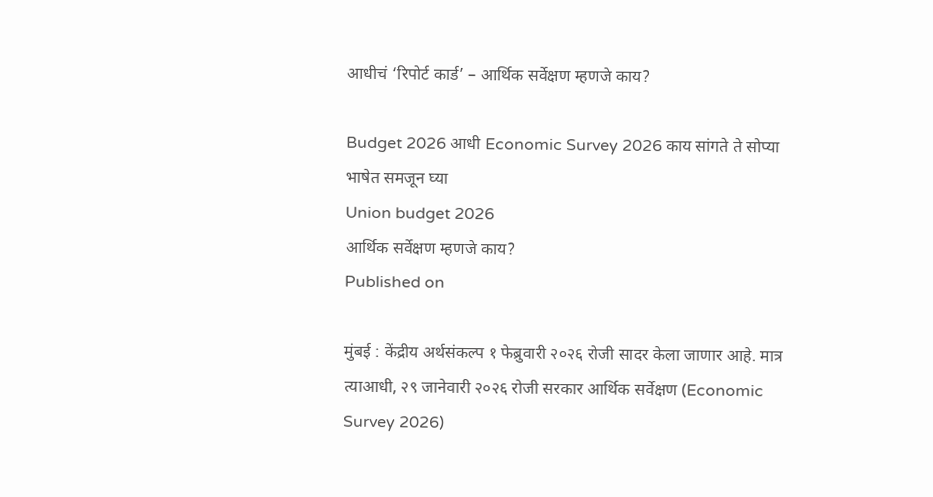आधीचं ‘रिपोर्ट कार्ड’ – आर्थिक सर्वेक्षण म्हणजे काय?

Budget 2026 आधी Economic Survey 2026 काय सांगते ते सोप्या भाषेत समजून घ्या
Union budget 2026
आर्थिक सर्वेक्षण म्हणजे काय?
Published on

मुंबई : केंद्रीय अर्थसंकल्प १ फेब्रुवारी २०२६ रोजी सादर केला जाणार आहे. मात्र त्याआधी, २९ जानेवारी २०२६ रोजी सरकार आर्थिक सर्वेक्षण (Economic Survey 2026)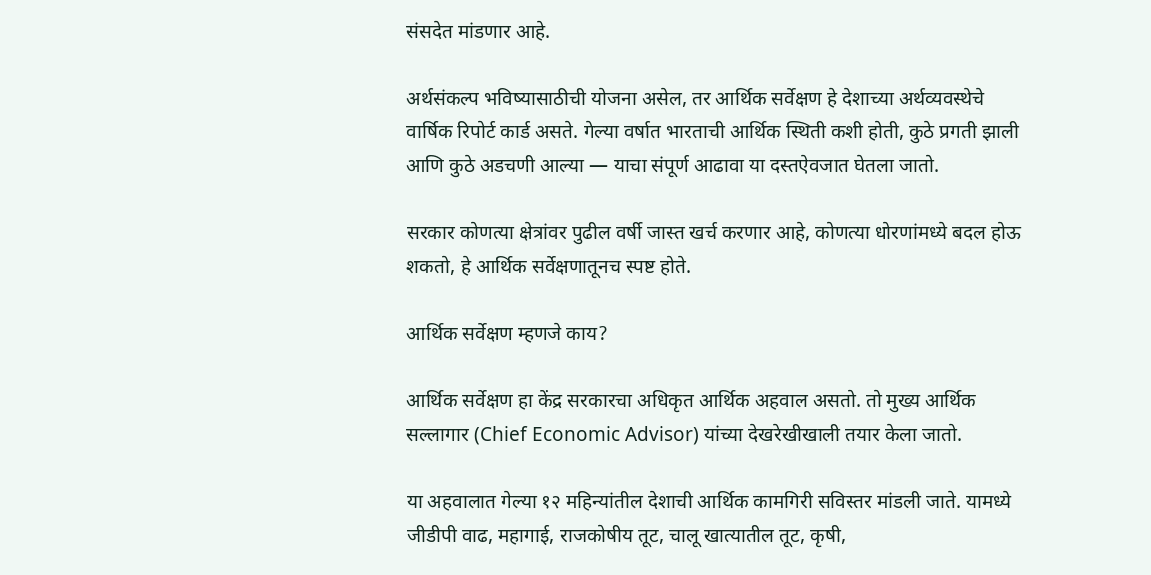संसदेत मांडणार आहे.

अर्थसंकल्प भविष्यासाठीची योजना असेल, तर आर्थिक सर्वेक्षण हे देशाच्या अर्थव्यवस्थेचे वार्षिक रिपोर्ट कार्ड असते. गेल्या वर्षात भारताची आर्थिक स्थिती कशी होती, कुठे प्रगती झाली आणि कुठे अडचणी आल्या — याचा संपूर्ण आढावा या दस्तऐवजात घेतला जातो.

सरकार कोणत्या क्षेत्रांवर पुढील वर्षी जास्त खर्च करणार आहे, कोणत्या धोरणांमध्ये बदल होऊ शकतो, हे आर्थिक सर्वेक्षणातूनच स्पष्ट होते.

आर्थिक सर्वेक्षण म्हणजे काय?

आर्थिक सर्वेक्षण हा केंद्र सरकारचा अधिकृत आर्थिक अहवाल असतो. तो मुख्य आर्थिक सल्लागार (Chief Economic Advisor) यांच्या देखरेखीखाली तयार केला जातो.

या अहवालात गेल्या १२ महिन्यांतील देशाची आर्थिक कामगिरी सविस्तर मांडली जाते. यामध्ये जीडीपी वाढ, महागाई, राजकोषीय तूट, चालू खात्यातील तूट, कृषी,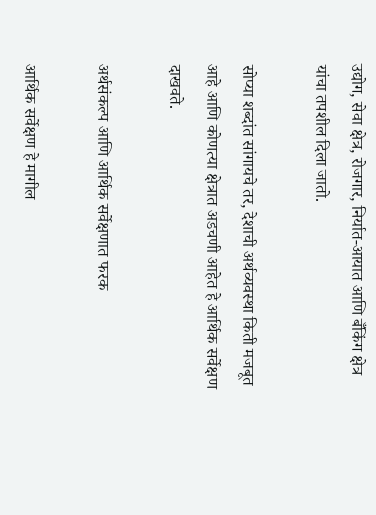उद्योग, सेवा क्षेत्र, रोजगार, निर्यात-आयात आणि बँकिंग क्षेत्र यांचा तपशील दिला जातो.

सोप्या शब्दांत सांगायचे तर, देशाची अर्थव्यवस्था किती मजबूत आहे आणि कोणत्या क्षेत्रात अडचणी आहेत हे आर्थिक सर्वेक्षण दाखवते.

अर्थसंकल्प आणि आर्थिक सर्वेक्षणात फरक

आर्थिक सर्वेक्षण हे मागील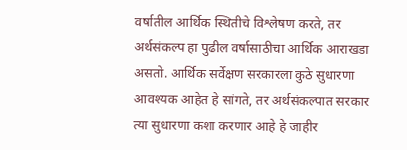वर्षातील आर्थिक स्थितीचे विश्लेषण करते, तर अर्थसंकल्प हा पुढील वर्षासाठीचा आर्थिक आराखडा असतो. आर्थिक सर्वेक्षण सरकारला कुठे सुधारणा आवश्यक आहेत हे सांगते, तर अर्थसंकल्पात सरकार त्या सुधारणा कशा करणार आहे हे जाहीर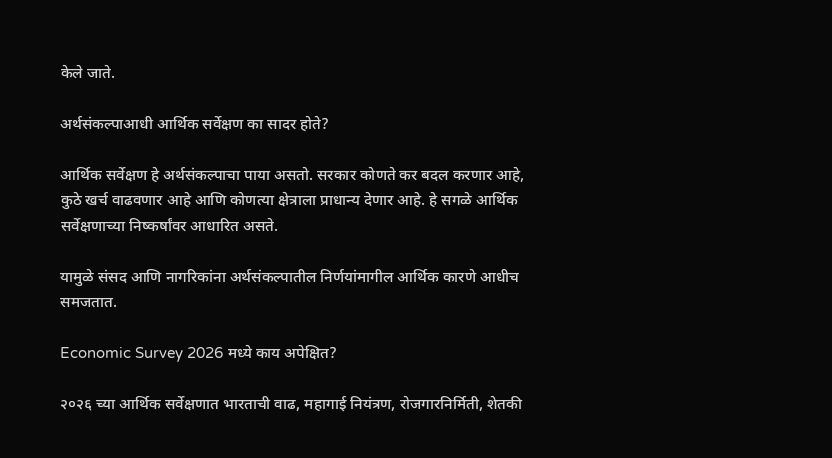केले जाते.

अर्थसंकल्पाआधी आर्थिक सर्वेक्षण का सादर होते?

आर्थिक सर्वेक्षण हे अर्थसंकल्पाचा पाया असतो. सरकार कोणते कर बदल करणार आहे, कुठे खर्च वाढवणार आहे आणि कोणत्या क्षेत्राला प्राधान्य देणार आहे. हे सगळे आर्थिक सर्वेक्षणाच्या निष्कर्षांवर आधारित असते.

यामुळे संसद आणि नागरिकांना अर्थसंकल्पातील निर्णयांमागील आर्थिक कारणे आधीच समजतात.

Economic Survey 2026 मध्ये काय अपेक्षित?

२०२६ च्या आर्थिक सर्वेक्षणात भारताची वाढ, महागाई नियंत्रण, रोजगारनिर्मिती, शेतकी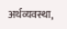अर्थव्यवस्था,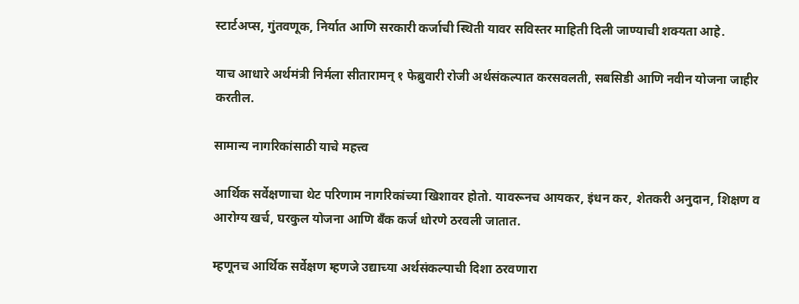स्टार्टअप्स, गुंतवणूक, निर्यात आणि सरकारी कर्जाची स्थिती यावर सविस्तर माहिती दिली जाण्याची शक्यता आहे.

याच आधारे अर्थमंत्री निर्मला सीतारामन् १ फेब्रुवारी रोजी अर्थसंकल्पात करसवलती, सबसिडी आणि नवीन योजना जाहीर करतील.

सामान्य नागरिकांसाठी याचे महत्त्व

आर्थिक सर्वेक्षणाचा थेट परिणाम नागरिकांच्या खिशावर होतो. यावरूनच आयकर, इंधन कर, शेतकरी अनुदान, शिक्षण व आरोग्य खर्च, घरकुल योजना आणि बँक कर्ज धोरणे ठरवली जातात.

म्हणूनच आर्थिक सर्वेक्षण म्हणजे उद्याच्या अर्थसंकल्पाची दिशा ठरवणारा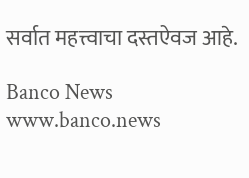सर्वात महत्त्वाचा दस्तऐवज आहे.

Banco News
www.banco.news